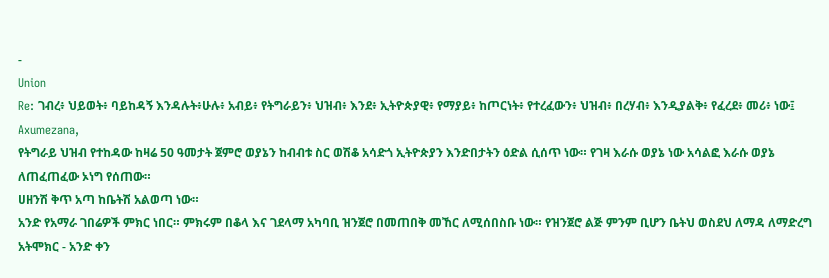-
Union
Re: ገብረ፥ ህይወት፥ ባይከዳኝ እንዳሉት፥ሁሉ፥ አብይ፥ የትግራይን፥ ህዝብ፥ እንደ፥ ኢትዮጵያዊ፥ የማያይ፥ ከጦርነት፥ የተረፈውን፥ ህዝብ፥ በረሃብ፥ እንዲያልቅ፥ የፈረደ፥ መሪ፥ ነው፤
Axumezana,
የትግራይ ህዝብ የተከዳው ከዛሬ 50 ዓመታት ጀምሮ ወያኔን ከብብቱ ስር ወሽቆ አሳድጎ ኢትዮጵያን እንድበታትን ዕድል ሲሰጥ ነው። የገዛ እራሱ ወያኔ ነው አሳልፎ እራሱ ወያኔ ለጠፈጠፈው ኦነግ የሰጠው።
ሀዘንሽ ቅጥ አጣ ከቤትሽ አልወጣ ነው።
አንድ የአማራ ገበሬዎች ምክር ነበር። ምክሩም በቆላ እና ገደላማ አካባቢ ዝንጀሮ በመጠበቅ መኸር ለሚሰበስቡ ነው። የዝንጀሮ ልጅ ምንም ቢሆን ቤትህ ወስደህ ለማዳ ለማድረግ አትሞክር - አንድ ቀን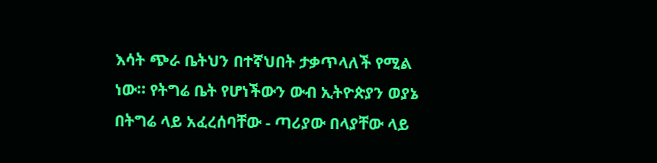እሳት ጭራ ቤትህን በተኛህበት ታቃጥላለች የሚል ነው። የትግሬ ቤት የሆነችውን ውብ ኢትዮጵያን ወያኔ በትግሬ ላይ አፈረሰባቸው - ጣሪያው በላያቸው ላይ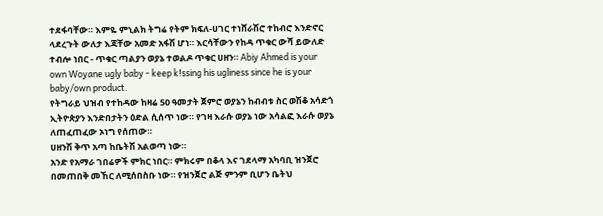ተደፋባቸው። እምዬ ምኒልክ ትግሬ የትም ክፍለ-ሀገር ተነሸራሽሮ ተከብሮ እንድኖር ላደረጉት ውለታ እጃቸው አመድ አፋሽ ሆነ። እርሳቸውን የከዳ ጥቁር ውሻ ይውለድ ተብሎ ነበር - ጥቁር ጣልያን ወያኔ ተወልዶ ጥቁር ሀዘን። Abiy Ahmed is your own Woyane ugly baby - keep k!ssing his ugliness since he is your baby/own product.
የትግራይ ህዝብ የተከዳው ከዛሬ 50 ዓመታት ጀምሮ ወያኔን ከብብቱ ስር ወሽቆ አሳድጎ ኢትዮጵያን እንድበታትን ዕድል ሲሰጥ ነው። የገዛ እራሱ ወያኔ ነው አሳልፎ እራሱ ወያኔ ለጠፈጠፈው ኦነግ የሰጠው።
ሀዘንሽ ቅጥ አጣ ከቤትሽ አልወጣ ነው።
አንድ የአማራ ገበሬዎች ምክር ነበር። ምክሩም በቆላ እና ገደላማ አካባቢ ዝንጀሮ በመጠበቅ መኸር ለሚሰበስቡ ነው። የዝንጀሮ ልጅ ምንም ቢሆን ቤትህ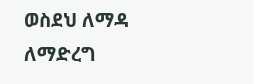ወስደህ ለማዳ ለማድረግ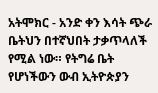አትሞክር - አንድ ቀን እሳት ጭራ ቤትህን በተኛህበት ታቃጥላለች የሚል ነው። የትግሬ ቤት የሆነችውን ውብ ኢትዮጵያን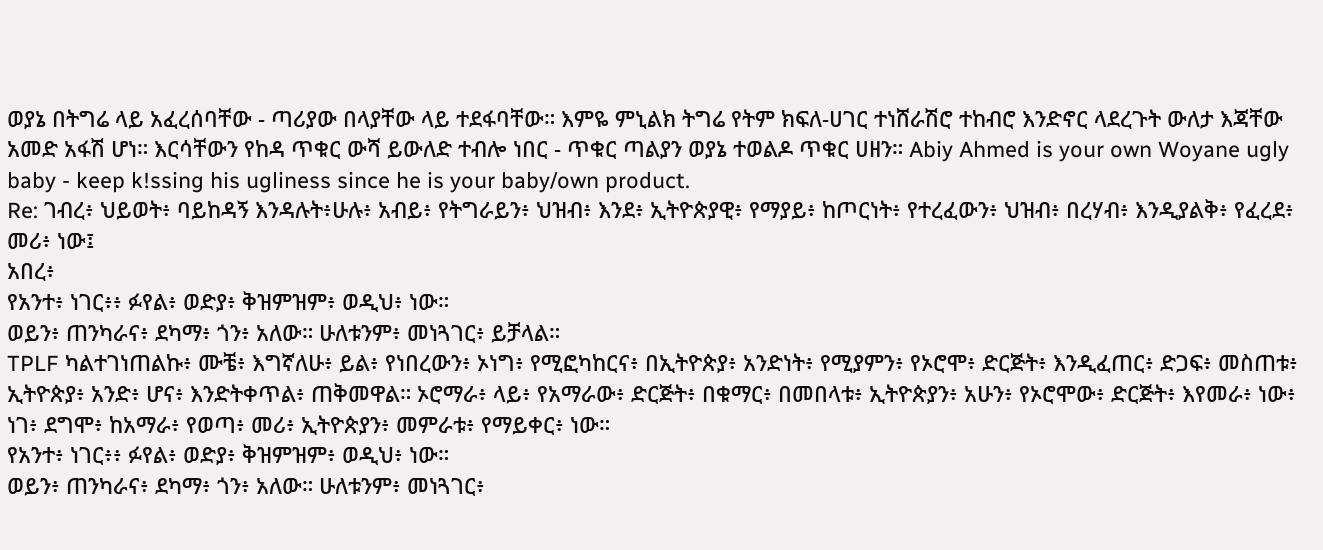ወያኔ በትግሬ ላይ አፈረሰባቸው - ጣሪያው በላያቸው ላይ ተደፋባቸው። እምዬ ምኒልክ ትግሬ የትም ክፍለ-ሀገር ተነሸራሽሮ ተከብሮ እንድኖር ላደረጉት ውለታ እጃቸው አመድ አፋሽ ሆነ። እርሳቸውን የከዳ ጥቁር ውሻ ይውለድ ተብሎ ነበር - ጥቁር ጣልያን ወያኔ ተወልዶ ጥቁር ሀዘን። Abiy Ahmed is your own Woyane ugly baby - keep k!ssing his ugliness since he is your baby/own product.
Re: ገብረ፥ ህይወት፥ ባይከዳኝ እንዳሉት፥ሁሉ፥ አብይ፥ የትግራይን፥ ህዝብ፥ እንደ፥ ኢትዮጵያዊ፥ የማያይ፥ ከጦርነት፥ የተረፈውን፥ ህዝብ፥ በረሃብ፥ እንዲያልቅ፥ የፈረደ፥ መሪ፥ ነው፤
አበረ፥
የአንተ፥ ነገር፥፥ ፉየል፥ ወድያ፥ ቅዝምዝም፥ ወዲህ፥ ነው።
ወይን፥ ጠንካራና፥ ደካማ፥ ጎን፥ አለው። ሁለቱንም፥ መነጓገር፥ ይቻላል።
TPLF ካልተገነጠልኩ፥ ሙቼ፥ እግኛለሁ፥ ይል፥ የነበረውን፥ ኦነግ፥ የሚፎካከርና፥ በኢትዮጵያ፥ አንድነት፥ የሚያምን፥ የኦሮሞ፥ ድርጅት፥ እንዲፈጠር፥ ድጋፍ፥ መስጠቱ፥ ኢትዮጵያ፥ አንድ፥ ሆና፥ እንድትቀጥል፥ ጠቅመዋል። ኦሮማራ፥ ላይ፥ የአማራው፥ ድርጅት፥ በቁማር፥ በመበላቱ፥ ኢትዮጵያን፥ አሁን፥ የኦሮሞው፥ ድርጅት፥ እየመራ፥ ነው፥ ነገ፥ ደግሞ፥ ከአማራ፥ የወጣ፥ መሪ፥ ኢትዮጵያን፥ መምራቱ፥ የማይቀር፥ ነው።
የአንተ፥ ነገር፥፥ ፉየል፥ ወድያ፥ ቅዝምዝም፥ ወዲህ፥ ነው።
ወይን፥ ጠንካራና፥ ደካማ፥ ጎን፥ አለው። ሁለቱንም፥ መነጓገር፥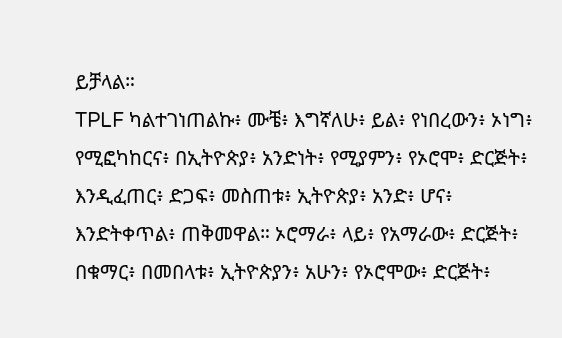ይቻላል።
TPLF ካልተገነጠልኩ፥ ሙቼ፥ እግኛለሁ፥ ይል፥ የነበረውን፥ ኦነግ፥ የሚፎካከርና፥ በኢትዮጵያ፥ አንድነት፥ የሚያምን፥ የኦሮሞ፥ ድርጅት፥ እንዲፈጠር፥ ድጋፍ፥ መስጠቱ፥ ኢትዮጵያ፥ አንድ፥ ሆና፥ እንድትቀጥል፥ ጠቅመዋል። ኦሮማራ፥ ላይ፥ የአማራው፥ ድርጅት፥ በቁማር፥ በመበላቱ፥ ኢትዮጵያን፥ አሁን፥ የኦሮሞው፥ ድርጅት፥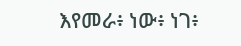እየመራ፥ ነው፥ ነገ፥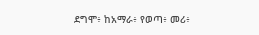ደግሞ፥ ከአማራ፥ የወጣ፥ መሪ፥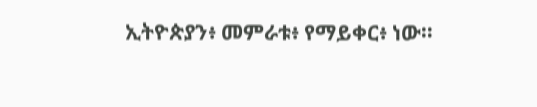ኢትዮጵያን፥ መምራቱ፥ የማይቀር፥ ነው።